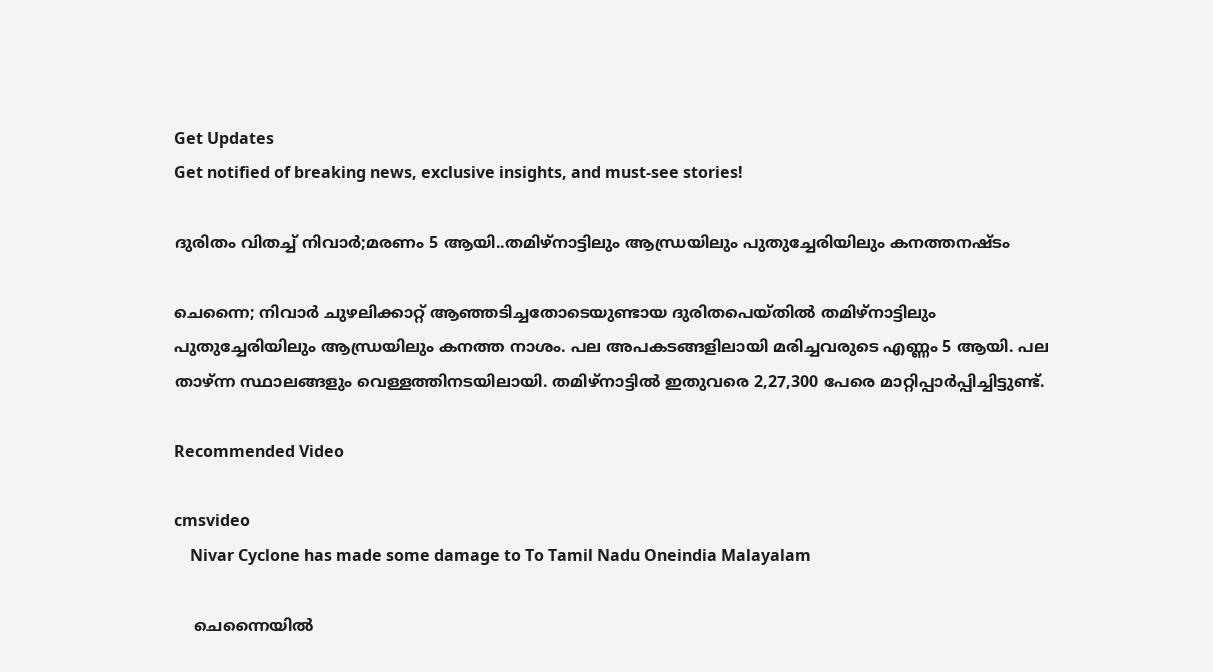Get Updates
Get notified of breaking news, exclusive insights, and must-see stories!

ദുരിതം വിതച്ച് നിവാർ;മരണം 5 ആയി..തമിഴ്നാട്ടിലും ആന്ധ്രയിലും പുതുച്ചേരിയിലും കനത്തനഷ്ടം

ചെന്നൈ; നിവാർ ചുഴലിക്കാറ്റ് ആഞ്ഞടിച്ചതോടെയുണ്ടായ ദുരിതപെയ്തിൽ തമിഴ്നാട്ടിലും പുതുച്ചേരിയിലും ആന്ധ്രയിലും കനത്ത നാശം. പല അപകടങ്ങളിലായി മരിച്ചവരുടെ എണ്ണം 5 ആയി. പല താഴ്ന്ന സ്ഥാലങ്ങളും വെള്ളത്തിനടയിലായി. തമിഴ്നാട്ടിൽ ഇതുവരെ 2,27,300 പേരെ മാറ്റിപ്പാർപ്പിച്ചിട്ടുണ്ട്.

Recommended Video

cmsvideo
    Nivar Cyclone has made some damage to To Tamil Nadu Oneindia Malayalam

    ചെന്നൈയിൽ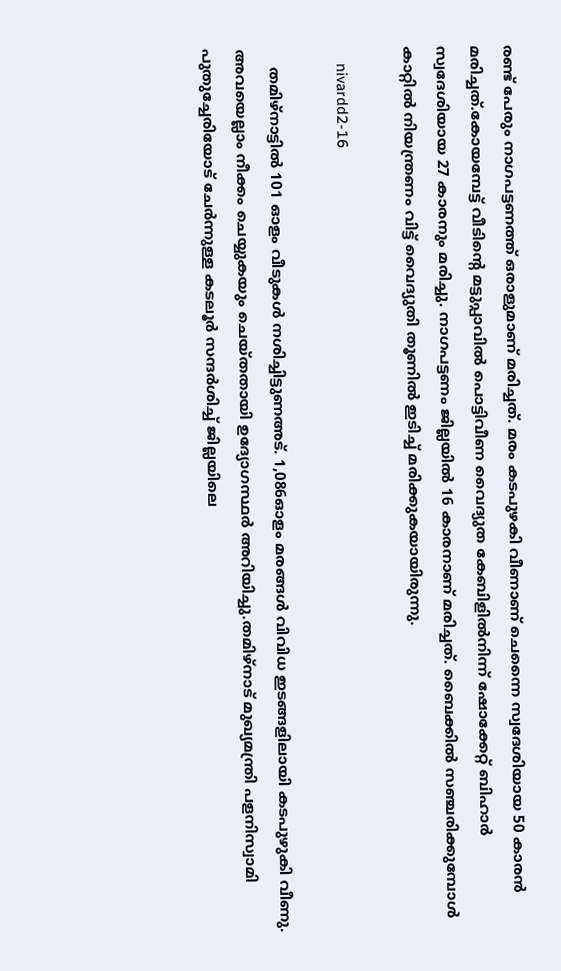രണ്ട് പേരും നാഗപട്ടണത്ത് ഒരാളുമാണ് മരിച്ചത്. മരം കടപുഴകി വീണാണ് ചെന്നൈ സ്വദേശിയായ 50 കാരൻ മരിച്ചത്.കോയമ്പേട്ട് വീടിന്റെ മട്ടുപ്പാവിൽ പൊട്ടിവീണ വൈദ്യുത കേബിളിൽനിന്ന് ഷോക്കേറ്റ് ബിഹാർ സ്വദേശിയായ 27 കാരനും മരിച്ചു. നാഗപട്ടണം ജില്ലയിൽ 16 കാരനാണ് മരിച്ചത്. ബൈക്കിൽ സഞ്ചരിക്കുമ്പോൾ കാറ്റിൽ നിയന്ത്രണം വിട്ട് വൈദ്യുതി തൂണിൽ ഇടിച്ച് മരിക്കുകയായിരുന്നു.

    nivardd2-16

    തമിഴ്നാട്ടിൽ 101 ഓളം വീടുകൾ നശിച്ചിട്ടുണഅട്. 1,086ഓളം മരങ്ങൾ വിവിധ ഇടങ്ങളിലായി കടപുഴുകി വീണു. അവയെല്ലാം നീക്കം ചെയ്യുകയും ചെയ്തതായി ഉദ്യോഗസ്ഥർ അറിയിച്ചു.തമിഴ്‌നാട് മുഖ്യമന്ത്രി പളനിസ്വാമി പുതുച്ചേരിയോട് ചേർന്നുള്ള കടലൂർ സന്ദർശിച്ച് ജില്ലയിലെ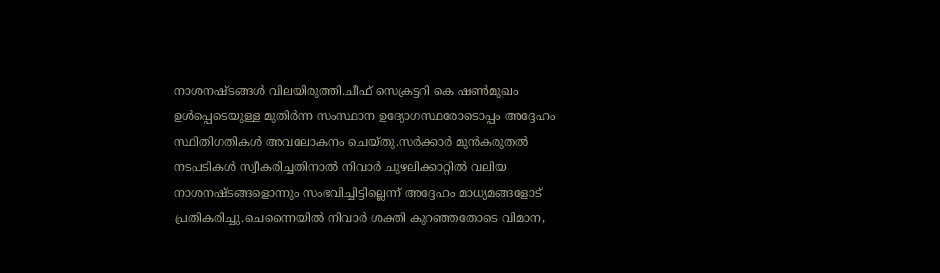നാശനഷ്ടങ്ങൾ വിലയിരുത്തി.ചീഫ് സെക്രട്ടറി കെ ഷൺമുഖം ഉൾപ്പെടെയുള്ള മുതിർന്ന സംസ്ഥാന ഉദ്യോഗസ്ഥരോടൊപ്പം അദ്ദേഹം സ്ഥിതിഗതികൾ അവലോകനം ചെയ്തു.സർക്കാർ മുൻകരുതൽ നടപടികൾ സ്വീകരിച്ചതിനാൽ നിവാർ ചുഴലിക്കാറ്റിൽ വലിയ നാശനഷ്ടങ്ങളൊന്നും സംഭവിച്ചിട്ടില്ലെന്ന് അദ്ദേഹം മാധ്യമങ്ങളോട് പ്രതികരിച്ചു.ചെന്നൈയിൽ നിവാർ ശക്തി കുറഞ്ഞതോടെ വിമാന,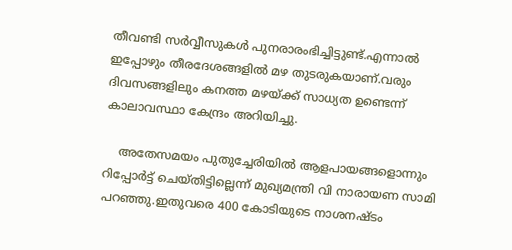തീവണ്ടി സർവ്വീസുകൾ പുനരാരംഭിച്ചിട്ടുണ്ട്.എന്നാൽ ഇപ്പോഴും തീരദേശങ്ങളിൽ മഴ തുടരുകയാണ്.വരും ദിവസങ്ങളിലും കനത്ത മഴയ്ക്ക് സാധ്യത ഉണ്ടെന്ന് കാലാവസ്ഥാ കേന്ദ്രം അറിയിച്ചു.

    അതേസമയം പുതുച്ചേരിയിൽ ആളപായങ്ങളൊന്നും റിപ്പോർട്ട് ചെയ്തിട്ടില്ലെന്ന് മുഖ്യമന്ത്രി വി നാരായണ സാമി പറഞ്ഞു.ഇതുവരെ 400 കോടിയുടെ നാശനഷ്ടം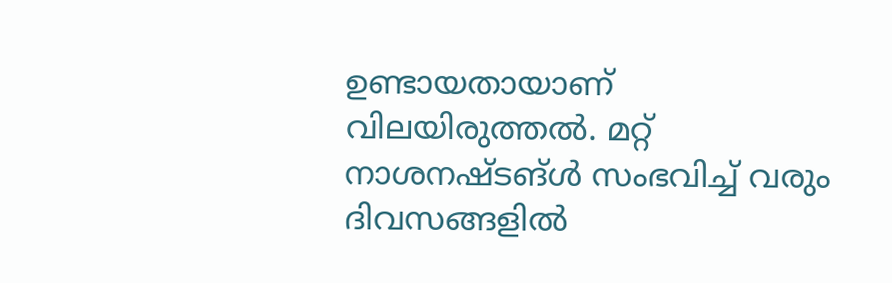ഉണ്ടായതായാണ് വിലയിരുത്തൽ. മറ്റ് നാശനഷ്ടങ്ൾ സംഭവിച്ച് വരും ദിവസങ്ങളിൽ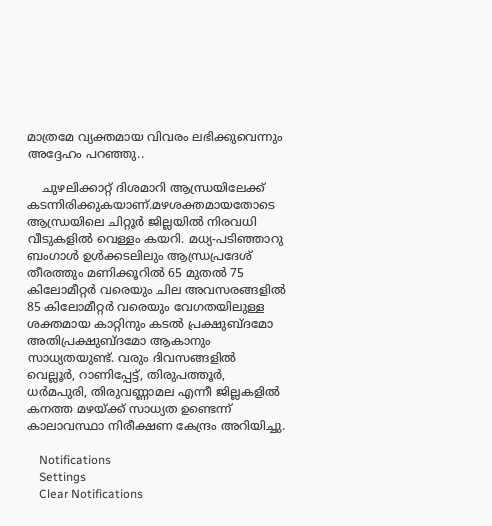മാത്രമേ വ്യക്തമായ വിവരം ലഭിക്കുവെന്നും അദ്ദേഹം പറഞ്ഞു..

    ചുഴലിക്കാറ്റ് ദിശമാറി ആന്ധ്രയിലേക്ക് കടന്നിരിക്കുകയാണ്.മഴശക്തമായതോടെ ആന്ധ്രയിലെ ചിറ്റൂർ ജില്ലയിൽ നിരവധി വീടുകളിൽ വെള്ളം കയറി. മധ്യ-പടിഞ്ഞാറു ബംഗാൾ ഉൾക്കടലിലും ആന്ധ്രപ്രദേശ്‌ തീരത്തും മണിക്കൂറിൽ 65 മുതൽ 75 കിലോമീറ്റർ വരെയും ചില അവസരങ്ങളിൽ 85 കിലോമീറ്റർ വരെയും വേഗതയിലുള്ള ശക്തമായ കാറ്റിനും കടൽ പ്രക്ഷുബ്ദമോ അതിപ്രക്ഷുബ്ദമോ ആകാനും സാധ്യതയുണ്ട്. വരും ദിവസങ്ങളിൽ വെല്ലൂർ, റാണിപ്പേട്ട്, തിരുപത്തൂർ, ധർമപുരി, തിരുവണ്ണാമല എന്നീ ജില്ലകളിൽ കനത്ത മഴയ്ക്ക് സാധ്യത ഉണ്ടെന്ന് കാലാവസ്ഥാ നിരീക്ഷണ കേന്ദ്രം അറിയിച്ചു.

    Notifications
    Settings
    Clear Notifications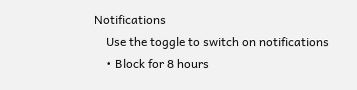Notifications
    Use the toggle to switch on notifications
    • Block for 8 hours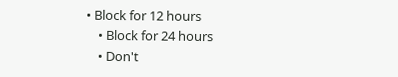• Block for 12 hours
    • Block for 24 hours
    • Don't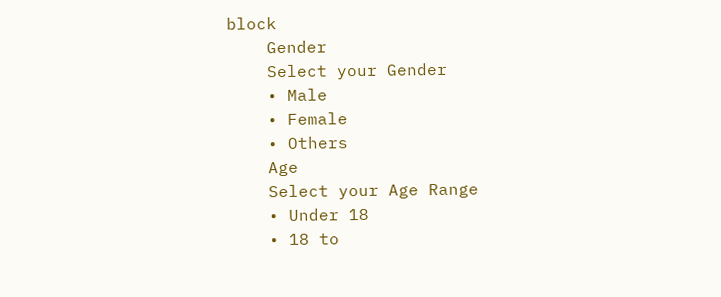block
    Gender
    Select your Gender
    • Male
    • Female
    • Others
    Age
    Select your Age Range
    • Under 18
    • 18 to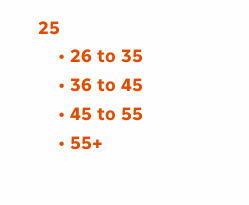25
    • 26 to 35
    • 36 to 45
    • 45 to 55
    • 55+